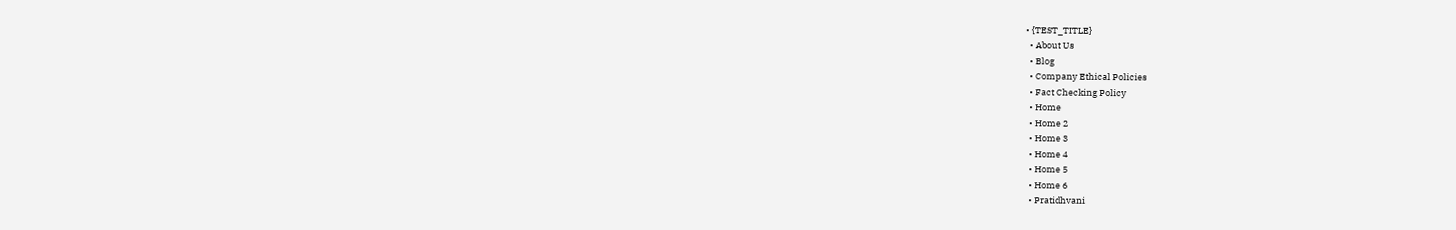• {TEST_TITLE}
  • About Us
  • Blog
  • Company Ethical Policies
  • Fact Checking Policy
  • Home
  • Home 2
  • Home 3
  • Home 4
  • Home 5
  • Home 6
  • Pratidhvani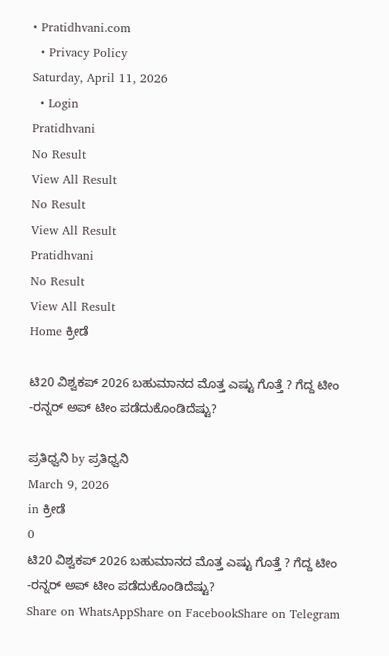• Pratidhvani.com
  • Privacy Policy
Saturday, April 11, 2026
  • Login
Pratidhvani
No Result
View All Result
No Result
View All Result
Pratidhvani
No Result
View All Result
Home ಕ್ರೀಡೆ

ಟಿ20 ವಿಶ್ವಕಪ್ 2026 ಬಹುಮಾನದ ಮೊತ್ತ ಎಷ್ಟು ಗೊತ್ತೆ ? ಗೆದ್ದ ಟೀಂ -ರನ್ನರ್ ಅಪ್ ಟೀಂ ಪಡೆದುಕೊಂಡಿದೆಷ್ಟು?

ಪ್ರತಿಧ್ವನಿ by ಪ್ರತಿಧ್ವನಿ
March 9, 2026
in ಕ್ರೀಡೆ
0
ಟಿ20 ವಿಶ್ವಕಪ್ 2026 ಬಹುಮಾನದ ಮೊತ್ತ ಎಷ್ಟು ಗೊತ್ತೆ ? ಗೆದ್ದ ಟೀಂ -ರನ್ನರ್ ಅಪ್ ಟೀಂ ಪಡೆದುಕೊಂಡಿದೆಷ್ಟು?
Share on WhatsAppShare on FacebookShare on Telegram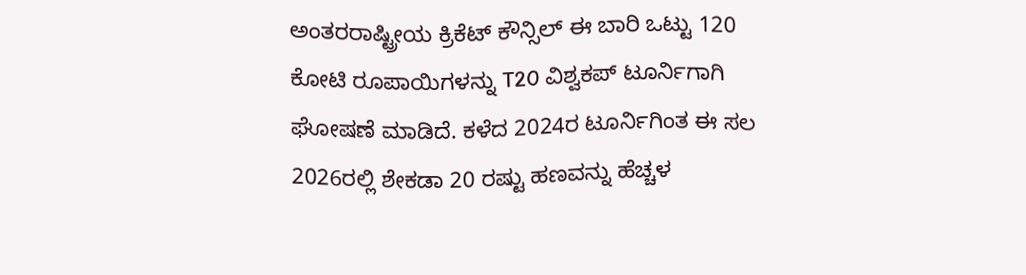ಅಂತರರಾಷ್ಟ್ರೀಯ ಕ್ರಿಕೆಟ್‌ ಕೌನ್ಸಿಲ್‌ ಈ ಬಾರಿ ಒಟ್ಟು 120 ಕೋಟಿ ರೂಪಾಯಿಗಳನ್ನು T20 ವಿಶ್ವಕಪ್‌ ಟೂರ್ನಿಗಾಗಿ ಘೋಷಣೆ ಮಾಡಿದೆ. ಕಳೆದ 2024ರ ಟೂರ್ನಿಗಿಂತ ಈ ಸಲ 2026ರಲ್ಲಿ ಶೇಕಡಾ 20 ರಷ್ಟು ಹಣವನ್ನು ಹೆಚ್ಚಳ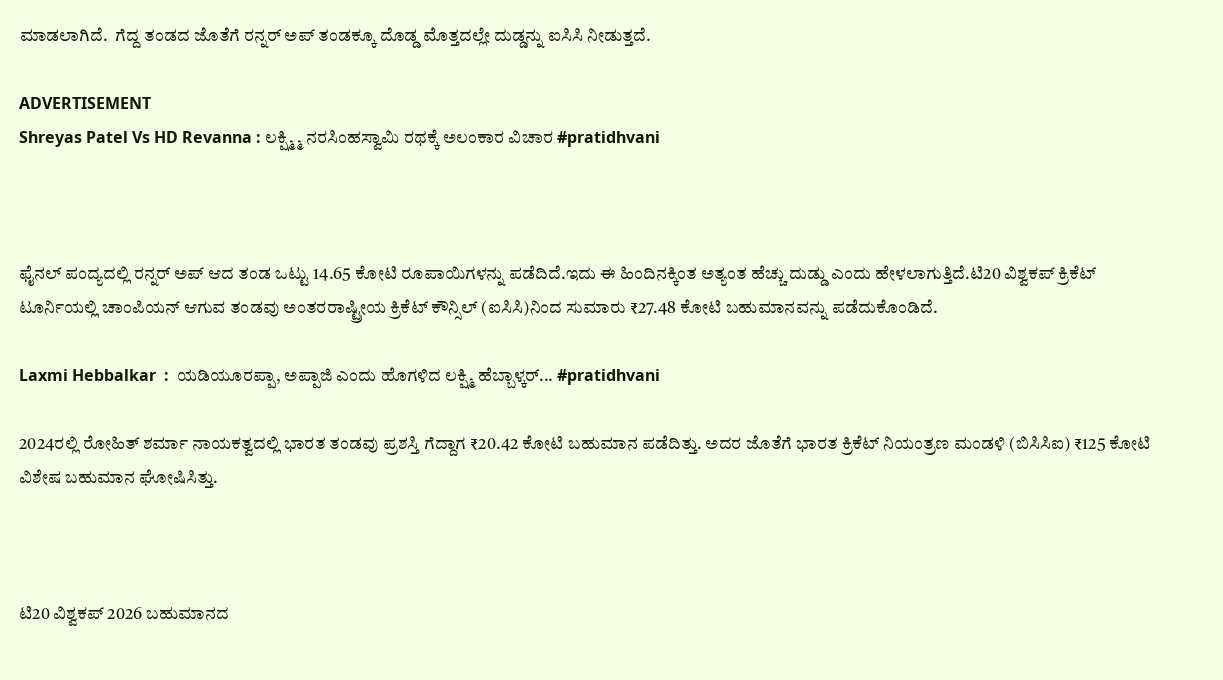ಮಾಡಲಾಗಿದೆ.  ಗೆದ್ದ ತಂಡದ ಜೊತೆಗೆ ರನ್ನರ್‌ ಅಪ್‌ ತಂಡಕ್ಕೂ ದೊಡ್ಡ ಮೊತ್ತದಲ್ಲೇ ದುಡ್ಡನ್ನು ಐಸಿಸಿ ನೀಡುತ್ತದೆ.

ADVERTISEMENT
Shreyas Patel Vs HD Revanna : ಲಕ್ಷ್ಮ್ಮಿ ನರಸಿಂಹಸ್ವಾಮಿ ರಥಕ್ಕೆ ಅಲಂಕಾರ ವಿಚಾರ #pratidhvani



ಫೈನಲ್‌ ಪಂದ್ಯದಲ್ಲಿ ರನ್ನರ್‌ ಅಪ್‌ ಆದ ತಂಡ ಒಟ್ಟು 14.65 ಕೋಟಿ ರೂಪಾಯಿಗಳನ್ನು ಪಡೆದಿದೆ.ಇದು ಈ ಹಿಂದಿನಕ್ಕಿಂತ ಅತ್ಯಂತ ಹೆಚ್ಚು ದುಡ್ಡು ಎಂದು ಹೇಳಲಾಗುತ್ತಿದೆ.ಟಿ20 ವಿಶ್ವಕಪ್‌ ಕ್ರಿಕೆಟ್‌ ಟೂರ್ನಿಯಲ್ಲಿ ಚಾಂಪಿಯನ್‌ ಆಗುವ ತಂಡವು ಅಂತರರಾಷ್ಟ್ರೀಯ ಕ್ರಿಕೆಟ್‌ ಕೌನ್ಸಿಲ್‌ (ಐಸಿಸಿ)ನಿಂದ ಸುಮಾರು ₹27.48 ಕೋಟಿ ಬಹುಮಾನವನ್ನು ಪಡೆದುಕೊಂಡಿದೆ.

Laxmi Hebbalkar  :  ಯಡಿಯೂರಪ್ಪಾ, ಅಪ್ಪಾಜಿ ಎಂದು ಹೊಗಳಿದ ಲಕ್ಷ್ಮಿ ಹೆಬ್ಬಾಳ್ಕರ್... #pratidhvani

2024ರಲ್ಲಿ ರೋಹಿತ್‌ ಶರ್ಮಾ ನಾಯಕತ್ವದಲ್ಲಿ ಭಾರತ ತಂಡವು ಪ್ರಶಸ್ತಿ ಗೆದ್ದಾಗ ₹20.42 ಕೋಟಿ ಬಹುಮಾನ ಪಡೆದಿತ್ತು. ಅದರ ಜೊತೆಗೆ ಭಾರತ ಕ್ರಿಕೆಟ್‌ ನಿಯಂತ್ರಣ ಮಂಡಳಿ (ಬಿಸಿಸಿಐ) ₹125 ಕೋಟಿ ವಿಶೇಷ ಬಹುಮಾನ ಘೋಷಿಸಿತ್ತು.



ಟಿ20 ವಿಶ್ವಕಪ್ 2026 ಬಹುಮಾನದ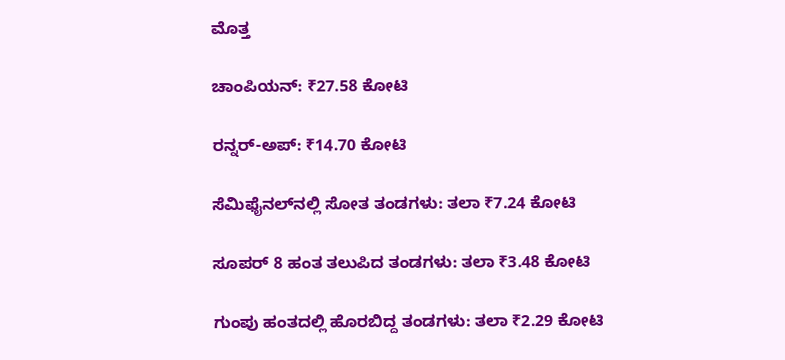ಮೊತ್ತ

ಚಾಂಪಿಯನ್: ₹27.58 ಕೋಟಿ

ರನ್ನರ್-ಅಪ್: ₹14.70 ಕೋಟಿ

ಸೆಮಿಫೈನಲ್‌ನಲ್ಲಿ ಸೋತ ತಂಡಗಳು: ತಲಾ ₹7.24 ಕೋಟಿ

ಸೂಪರ್ 8 ಹಂತ ತಲುಪಿದ ತಂಡಗಳು: ತಲಾ ₹3.48 ಕೋಟಿ

ಗುಂಪು ಹಂತದಲ್ಲಿ ಹೊರಬಿದ್ದ ತಂಡಗಳು: ತಲಾ ₹2.29 ಕೋಟಿ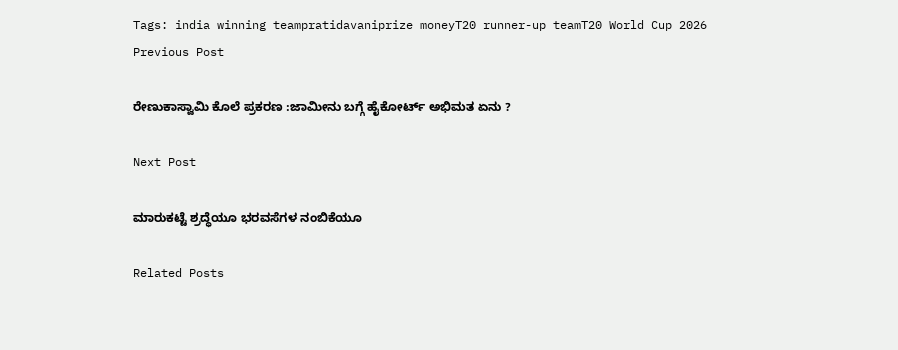Tags: india winning teampratidavaniprize moneyT20 runner-up teamT20 World Cup 2026
Previous Post

ರೇಣುಕಾಸ್ವಾಮಿ ಕೊಲೆ ಪ್ರಕರಣ :ಜಾಮೀನು ಬಗ್ಗೆ ಹೈಕೋರ್ಟ್‌ ಅಭಿಮತ ಏನು ?

Next Post

ಮಾರುಕಟ್ಟೆ ಶ್ರದ್ಧೆಯೂ ಭರವಸೆಗಳ ನಂಬಿಕೆಯೂ

Related Posts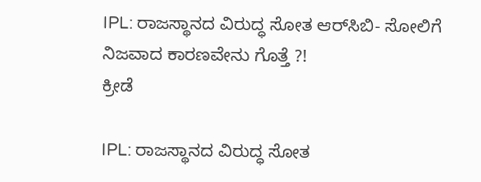IPL: ರಾಜಸ್ಥಾನದ ವಿರುದ್ಧ ಸೋತ ಆರ್‌ಸಿಬಿ- ಸೋಲಿಗೆ ನಿಜವಾದ ಕಾರಣವೇನು ಗೊತ್ತೆ ?!
ಕ್ರೀಡೆ

IPL: ರಾಜಸ್ಥಾನದ ವಿರುದ್ಧ ಸೋತ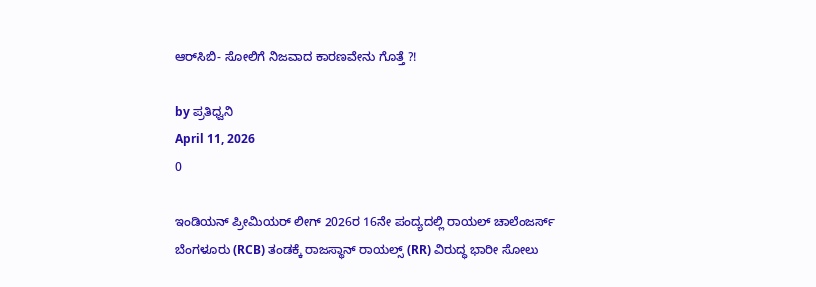ಆರ್‌ಸಿಬಿ- ಸೋಲಿಗೆ ನಿಜವಾದ ಕಾರಣವೇನು ಗೊತ್ತೆ ?!

by ಪ್ರತಿಧ್ವನಿ
April 11, 2026
0

ಇಂಡಿಯನ್ ಪ್ರೀಮಿಯರ್ ಲೀಗ್‌ 2026ರ 16ನೇ ಪಂದ್ಯದಲ್ಲಿ ರಾಯಲ್ ಚಾಲೆಂಜರ್ಸ್ ಬೆಂಗಳೂರು (RCB) ತಂಡಕ್ಕೆ ರಾಜಸ್ಥಾನ್ ರಾಯಲ್ಸ್ (RR) ವಿರುದ್ಧ ಭಾರೀ ಸೋಲು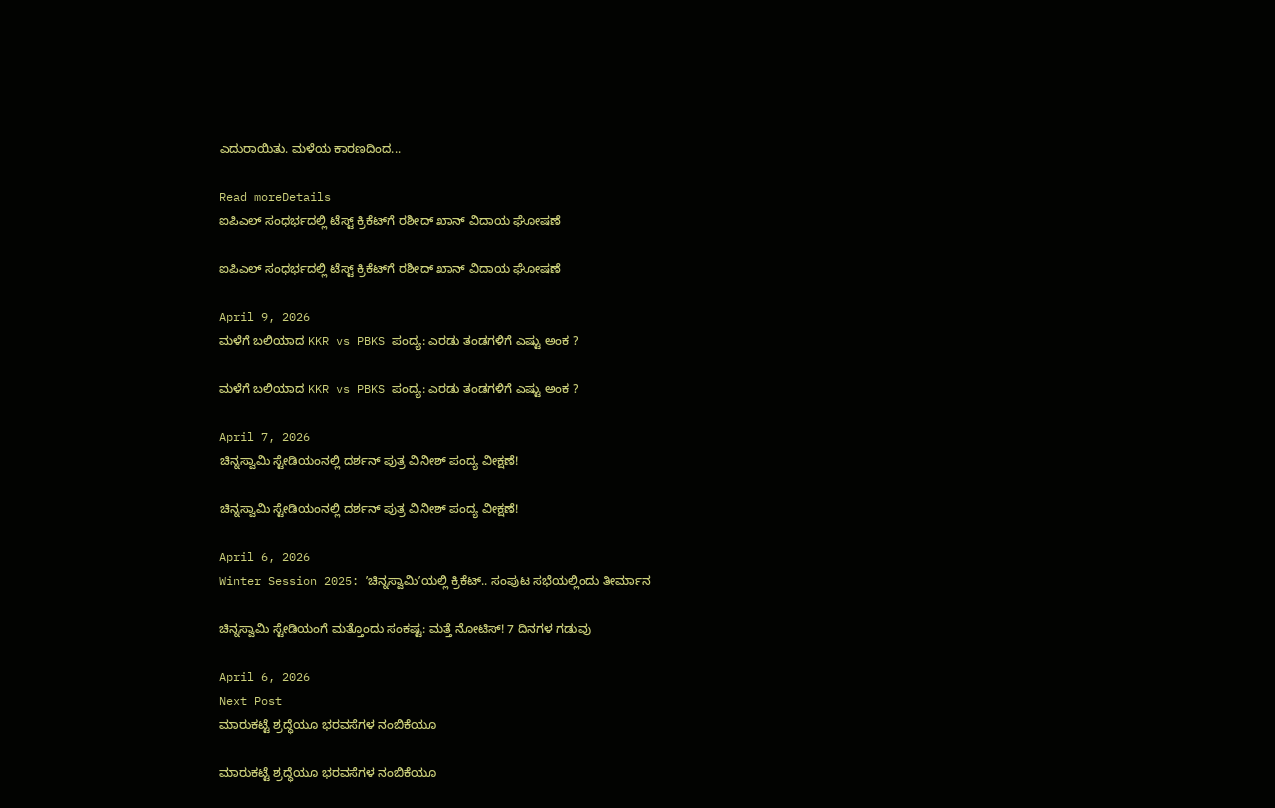ಎದುರಾಯಿತು. ಮಳೆಯ ಕಾರಣದಿಂದ...

Read moreDetails
ಐಪಿಎಲ್ ಸಂಧರ್ಭದಲ್ಲಿ ಟೆಸ್ಟ್ ಕ್ರಿಕೆಟ್‌ಗೆ ರಶೀದ್ ಖಾನ್ ವಿದಾಯ ಘೋಷಣೆ

ಐಪಿಎಲ್ ಸಂಧರ್ಭದಲ್ಲಿ ಟೆಸ್ಟ್ ಕ್ರಿಕೆಟ್‌ಗೆ ರಶೀದ್ ಖಾನ್ ವಿದಾಯ ಘೋಷಣೆ

April 9, 2026
ಮಳೆಗೆ ಬಲಿಯಾದ KKR vs PBKS ಪಂದ್ಯ: ಎರಡು ತಂಡಗಳಿಗೆ ಎಷ್ಟು ಅಂಕ ?

ಮಳೆಗೆ ಬಲಿಯಾದ KKR vs PBKS ಪಂದ್ಯ: ಎರಡು ತಂಡಗಳಿಗೆ ಎಷ್ಟು ಅಂಕ ?

April 7, 2026
ಚಿನ್ನಸ್ವಾಮಿ ಸ್ಟೇಡಿಯಂನಲ್ಲಿ ದರ್ಶನ್ ಪುತ್ರ ವಿನೀಶ್ ಪಂದ್ಯ ವೀಕ್ಷಣೆ!

ಚಿನ್ನಸ್ವಾಮಿ ಸ್ಟೇಡಿಯಂನಲ್ಲಿ ದರ್ಶನ್ ಪುತ್ರ ವಿನೀಶ್ ಪಂದ್ಯ ವೀಕ್ಷಣೆ!

April 6, 2026
Winter Session 2025: ʼಚಿನ್ನಸ್ವಾಮಿʼಯಲ್ಲಿ ಕ್ರಿಕೆಟ್.. ಸಂಪುಟ ಸಭೆಯಲ್ಲಿಂದು ತೀರ್ಮಾನ

ಚಿನ್ನಸ್ವಾಮಿ ಸ್ಟೇಡಿಯಂಗೆ ಮತ್ತೊಂದು ಸಂಕಷ್ಟ: ಮತ್ತೆ ನೋಟಿಸ್! 7 ದಿನಗಳ ಗಡುವು

April 6, 2026
Next Post
ಮಾರುಕಟ್ಟೆ ಶ್ರದ್ಧೆಯೂ ಭರವಸೆಗಳ ನಂಬಿಕೆಯೂ

ಮಾರುಕಟ್ಟೆ ಶ್ರದ್ಧೆಯೂ ಭರವಸೆಗಳ ನಂಬಿಕೆಯೂ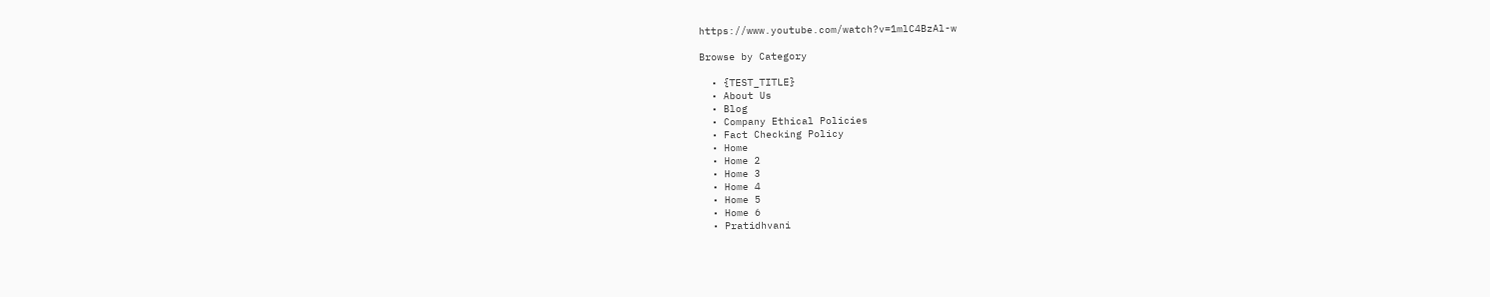https://www.youtube.com/watch?v=1mlC4BzAl-w

Browse by Category

  • {TEST_TITLE}
  • About Us
  • Blog
  • Company Ethical Policies
  • Fact Checking Policy
  • Home
  • Home 2
  • Home 3
  • Home 4
  • Home 5
  • Home 6
  • Pratidhvani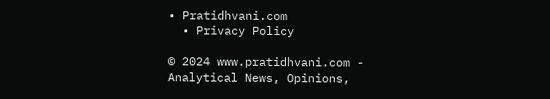• Pratidhvani.com
  • Privacy Policy

© 2024 www.pratidhvani.com - Analytical News, Opinions,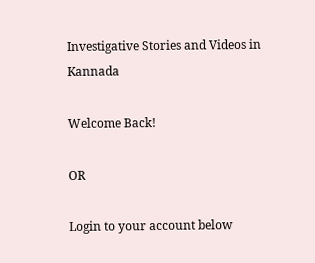Investigative Stories and Videos in Kannada

Welcome Back!

OR

Login to your account below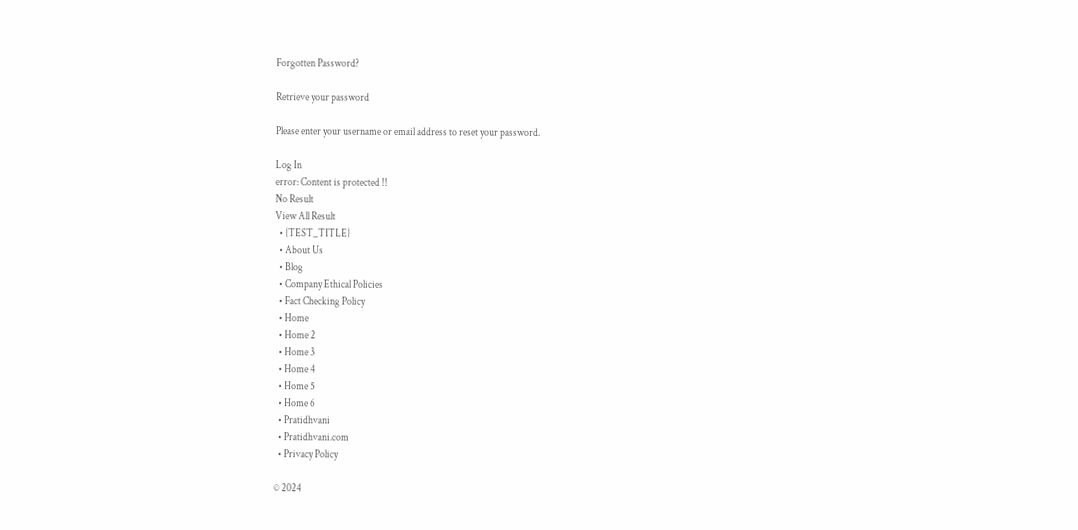Forgotten Password?

Retrieve your password

Please enter your username or email address to reset your password.

Log In
error: Content is protected !!
No Result
View All Result
  • {TEST_TITLE}
  • About Us
  • Blog
  • Company Ethical Policies
  • Fact Checking Policy
  • Home
  • Home 2
  • Home 3
  • Home 4
  • Home 5
  • Home 6
  • Pratidhvani
  • Pratidhvani.com
  • Privacy Policy

© 2024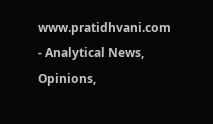www.pratidhvani.com - Analytical News, Opinions,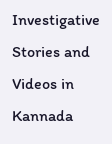Investigative Stories and Videos in Kannada